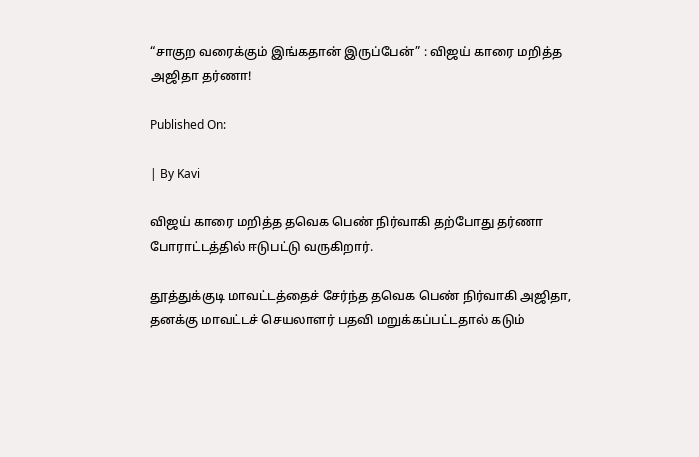“சாகுற வரைக்கும் இங்கதான் இருப்பேன்” : விஜய் காரை மறித்த அஜிதா தர்ணா!

Published On:

| By Kavi

விஜய் காரை மறித்த தவெக பெண் நிர்வாகி தற்போது தர்ணா போராட்டத்தில் ஈடுபட்டு வருகிறார்.

தூத்துக்குடி மாவட்டத்தைச் சேர்ந்த தவெக பெண் நிர்வாகி அஜிதா, தனக்கு மாவட்டச் செயலாளர் பதவி மறுக்கப்பட்டதால் கடும்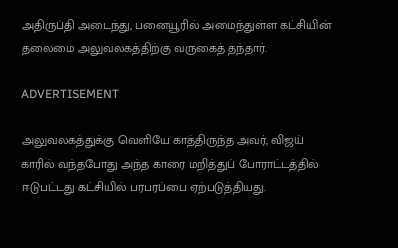அதிருப்தி அடைந்து, பனையூரில் அமைந்துள்ள கட்சியின் தலைமை அலுவலகத்திற்கு வருகைத் தந்தார்.

ADVERTISEMENT

அலுவலகத்துக்கு வெளியே காத்திருந்த அவர், விஜய் காரில் வந்தபோது அந்த காரை மறித்துப் போராட்டத்தில் ஈடுபட்டது கட்சியில் பரபரப்பை ஏற்படுத்தியது.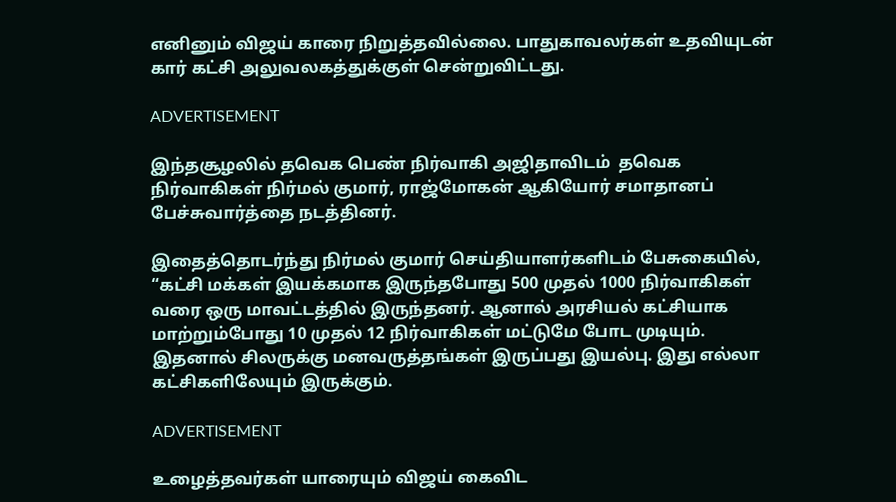எனினும் விஜய் காரை நிறுத்தவில்லை. பாதுகாவலர்கள் உதவியுடன் கார் கட்சி அலுவலகத்துக்குள் சென்றுவிட்டது.

ADVERTISEMENT

இந்தசூழலில் தவெக பெண் நிர்வாகி அஜிதாவிடம்  தவெக நிர்வாகிகள் நிர்மல் குமார், ராஜ்மோகன் ஆகியோர் சமாதானப் பேச்சுவார்த்தை நடத்தினர்.

இதைத்தொடர்ந்து நிர்மல் குமார் செய்தியாளர்களிடம் பேசுகையில், “கட்சி மக்கள் இயக்கமாக இருந்தபோது 500 முதல் 1000 நிர்வாகிகள் வரை ஒரு மாவட்டத்தில் இருந்தனர். ஆனால் அரசியல் கட்சியாக மாற்றும்போது 10 முதல் 12 நிர்வாகிகள் மட்டுமே போட முடியும். இதனால் சிலருக்கு மனவருத்தங்கள் இருப்பது இயல்பு. இது எல்லா கட்சிகளிலேயும் இருக்கும்.

ADVERTISEMENT

உழைத்தவர்கள் யாரையும் விஜய் கைவிட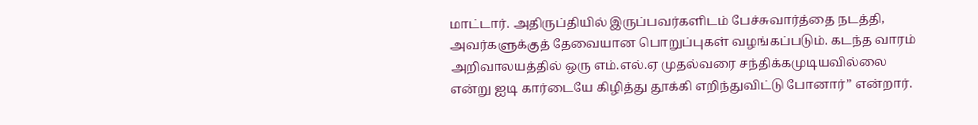மாட்டார். அதிருப்தியில் இருப்பவர்களிடம் பேச்சுவார்த்தை நடத்தி, அவர்களுக்குத் தேவையான பொறுப்புகள் வழங்கப்படும். கடந்த வாரம் அறிவாலயத்தில் ஒரு எம்.எல்.ஏ முதல்வரை சந்திக்கமுடியவில்லை என்று ஐடி கார்டையே கிழித்து தூக்கி எறிந்துவிட்டு போனார்” என்றார்.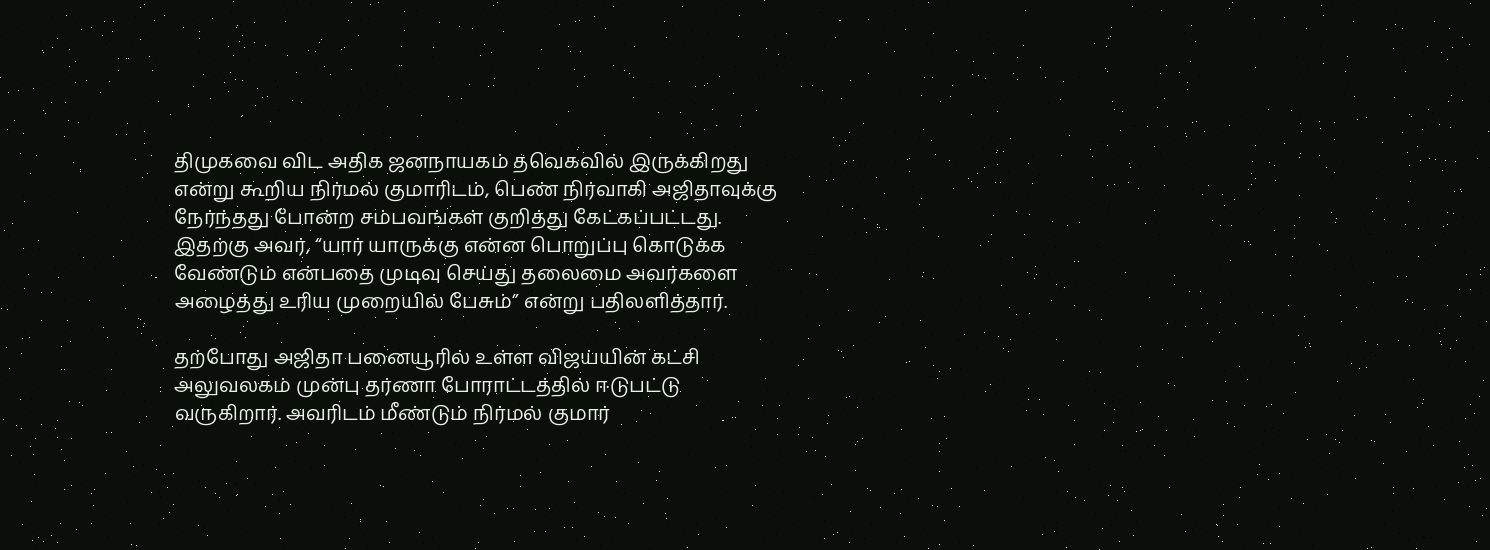திமுகவை விட அதிக ஜனநாயகம் தவெகவில் இருக்கிறது என்று கூறிய நிர்மல் குமாரிடம், பெண் நிர்வாகி அஜிதாவுக்கு நேர்ந்தது போன்ற சம்பவங்கள் குறித்து கேட்கப்பட்டது. இதற்கு அவர், “யார் யாருக்கு என்ன பொறுப்பு கொடுக்க வேண்டும் என்பதை முடிவு செய்து தலைமை அவர்களை அழைத்து உரிய முறையில் பேசும்” என்று பதிலளித்தார்.

தற்போது அஜிதா பனையூரில் உள்ள விஜய்யின் கட்சி அலுவலகம் முன்பு தர்ணா போராட்டத்தில் ஈடுபட்டு வருகிறார். அவரிடம் மீண்டும் நிர்மல் குமார்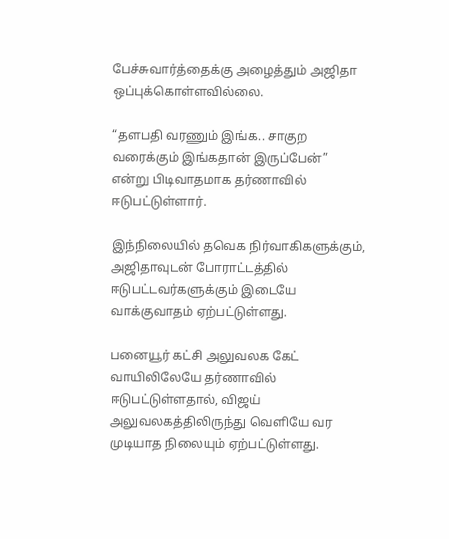பேச்சுவார்த்தைக்கு அழைத்தும் அஜிதா ஒப்புக்கொள்ளவில்லை.

“தளபதி வரணும் இங்க.. சாகுற வரைக்கும் இங்கதான் இருப்பேன்” என்று பிடிவாதமாக தர்ணாவில் ஈடுபட்டுள்ளார்.

இந்நிலையில் தவெக நிர்வாகிகளுக்கும், அஜிதாவுடன் போராட்டத்தில் ஈடுபட்டவர்களுக்கும் இடையே வாக்குவாதம் ஏற்பட்டுள்ளது.

பனையூர் கட்சி அலுவலக கேட் வாயிலிலேயே தர்ணாவில் ஈடுபட்டுள்ளதால், விஜய் அலுவலகத்திலிருந்து வெளியே வர முடியாத நிலையும் ஏற்பட்டுள்ளது.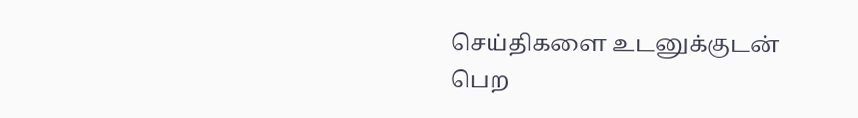செய்திகளை உடனுக்குடன் பெற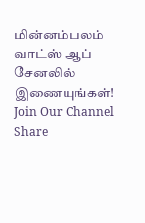மின்னம்பலம் வாட்ஸ் ஆப் சேனலில் இணையுங்கள்!
Join Our Channel
Share